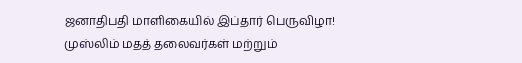ஜனாதிபதி மாளிகையில் இப்தார் பெருவிழா! முஸ்லிம் மதத் தலைவர்கள் மற்றும்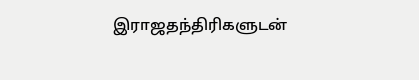இராஜதந்திரிகளுடன்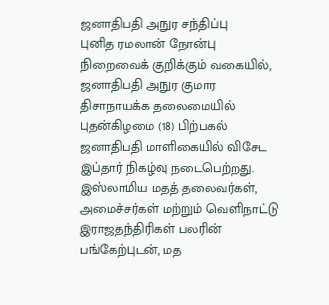ஜனாதிபதி அநுர சந்திப்பு
புனித ரமலான் நோன்பு நிறைவைக் குறிக்கும் வகையில், ஜனாதிபதி அநுர குமார திசாநாயக்க தலைமையில் புதன்கிழமை (18) பிற்பகல் ஜனாதிபதி மாளிகையில் விசேட இப்தார் நிகழ்வு நடைபெற்றது.
இஸ்லாமிய மதத் தலைவர்கள், அமைச்சர்கள் மற்றும் வெளிநாட்டு இராஜதந்திரிகள் பலரின் பங்கேற்புடன், மத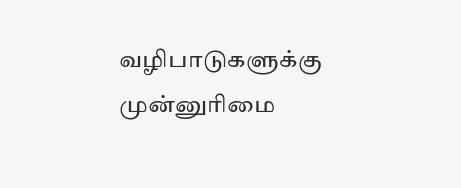வழிபாடுகளுக்கு முன்னுரிமை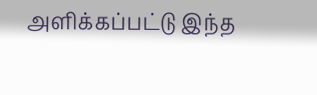அளிக்கப்பட்டு இந்த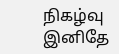நிகழ்வு இனிதே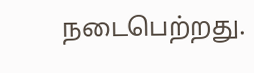நடைபெற்றது.